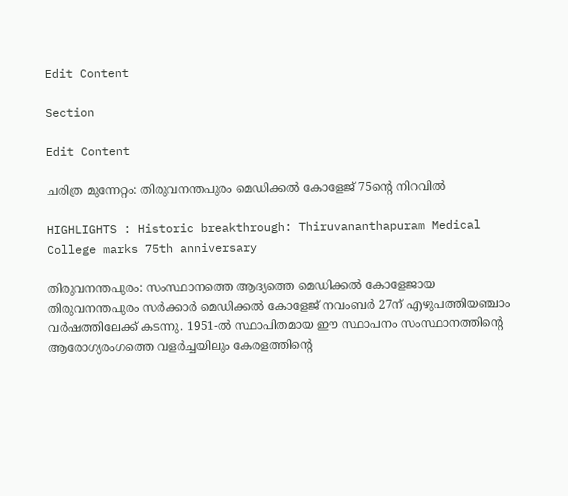Edit Content

Section

Edit Content

ചരിത്ര മുന്നേറ്റം: തിരുവനന്തപുരം മെഡിക്കല്‍ കോളേജ് 75ന്റെ നിറവില്‍

HIGHLIGHTS : Historic breakthrough: Thiruvananthapuram Medical College marks 75th anniversary

തിരുവനന്തപുരം: സംസ്ഥാനത്തെ ആദ്യത്തെ മെഡിക്കല്‍ കോളേജായ തിരുവനന്തപുരം സര്‍ക്കാര്‍ മെഡിക്കല്‍ കോളേജ് നവംബര്‍ 27ന് എഴുപത്തിയഞ്ചാം വര്‍ഷത്തിലേക്ക് കടന്നു. 1951-ല്‍ സ്ഥാപിതമായ ഈ സ്ഥാപനം സംസ്ഥാനത്തിന്റെ ആരോഗ്യരംഗത്തെ വളര്‍ച്ചയിലും കേരളത്തിന്റെ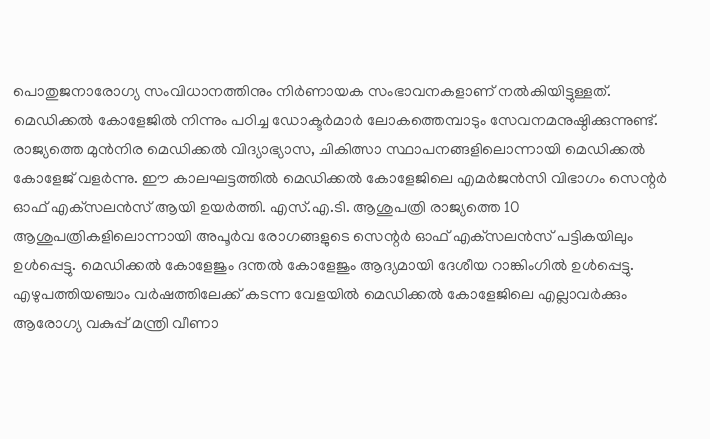പൊതുജനാരോഗ്യ സംവിധാനത്തിനും നിര്‍ണായക സംഭാവനകളാണ് നല്‍കിയിട്ടുള്ളത്. മെഡിക്കല്‍ കോളേജില്‍ നിന്നും പഠിച്ച ഡോക്ടര്‍മാര്‍ ലോകത്തെമ്പാടും സേവനമനുഷ്ഠിക്കുന്നുണ്ട്. രാജ്യത്തെ മുന്‍നിര മെഡിക്കല്‍ വിദ്യാഭ്യാസ, ചികിത്സാ സ്ഥാപനങ്ങളിലൊന്നായി മെഡിക്കല്‍ കോളേജ് വളര്‍ന്നു. ഈ കാലഘട്ടത്തില്‍ മെഡിക്കല്‍ കോളേജിലെ എമര്‍ജന്‍സി വിഭാഗം സെന്റര്‍ ഓഫ് എക്‌സലന്‍സ് ആയി ഉയര്‍ത്തി. എസ്.എ.ടി. ആശുപത്രി രാജ്യത്തെ 10 ആശുപത്രികളിലൊന്നായി അപൂര്‍വ രോഗങ്ങളുടെ സെന്റര്‍ ഓഫ് എക്‌സലന്‍സ് പട്ടികയിലും ഉള്‍പ്പെട്ടു. മെഡിക്കല്‍ കോളേജും ദന്തല്‍ കോളേജും ആദ്യമായി ദേശീയ റാങ്കിംഗില്‍ ഉള്‍പ്പെട്ടു. എഴുപത്തിയഞ്ചാം വര്‍ഷത്തിലേക്ക് കടന്ന വേളയില്‍ മെഡിക്കല്‍ കോളേജിലെ എല്ലാവര്‍ക്കും ആരോഗ്യ വകുപ്പ് മന്ത്രി വീണാ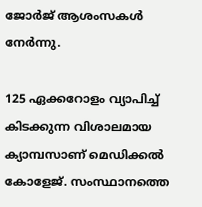ജോര്‍ജ് ആശംസകള്‍ നേര്‍ന്നു.

125 ഏക്കറോളം വ്യാപിച്ച് കിടക്കുന്ന വിശാലമായ ക്യാമ്പസാണ് മെഡിക്കല്‍ കോളേജ്. സംസ്ഥാനത്തെ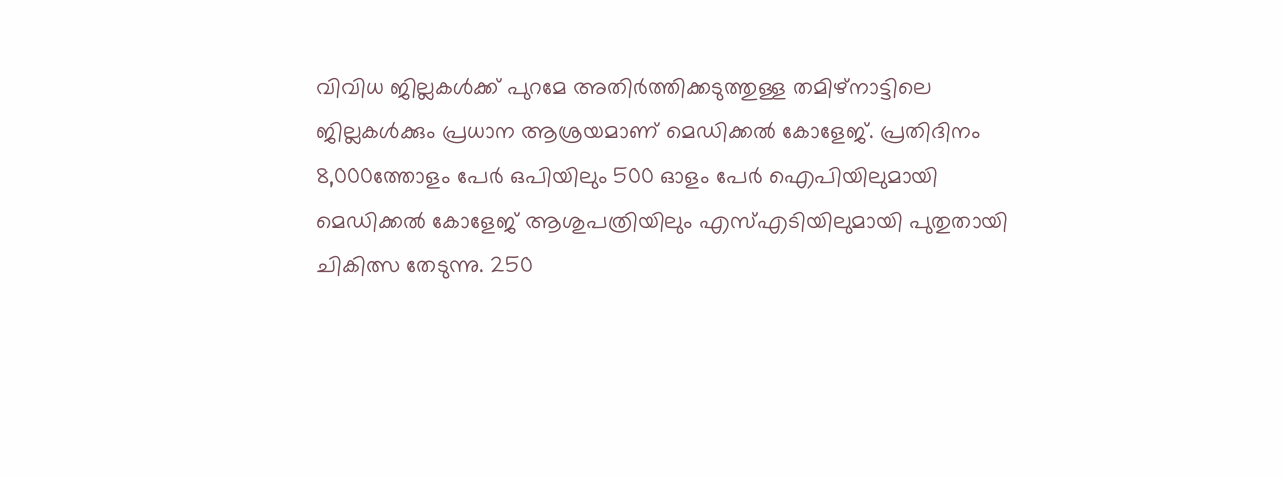വിവിധ ജില്ലകള്‍ക്ക് പുറമേ അതിര്‍ത്തിക്കടുത്തുള്ള തമിഴ്‌നാട്ടിലെ ജില്ലകള്‍ക്കും പ്രധാന ആശ്രയമാണ് മെഡിക്കല്‍ കോളേജ്. പ്രതിദിനം 8,000ത്തോളം പേര്‍ ഒപിയിലും 500 ഓളം പേര്‍ ഐപിയിലുമായി മെഡിക്കല്‍ കോളേജ് ആശുപത്രിയിലും എസ്എടിയിലുമായി പുതുതായി ചികിത്സ തേടുന്നു. 250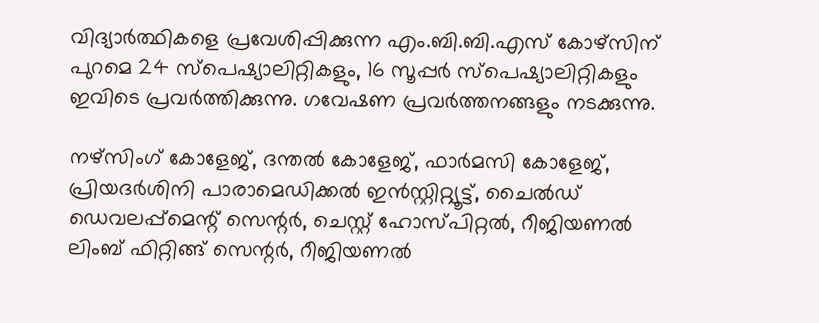വിദ്യാര്‍ത്ഥികളെ പ്രവേശിപ്പിക്കുന്ന എം.ബി.ബി.എസ് കോഴ്‌സിന് പുറമെ 24 സ്‌പെഷ്യാലിറ്റികളും, 16 സൂപ്പര്‍ സ്‌പെഷ്യാലിറ്റികളും ഇവിടെ പ്രവര്‍ത്തിക്കുന്നു. ഗവേഷണ പ്രവര്‍ത്തനങ്ങളും നടക്കുന്നു.

നഴ്‌സിംഗ് കോളേജ്, ദന്തല്‍ കോളേജ്, ഫാര്‍മസി കോളേജ്, പ്രിയദര്‍ശിനി പാരാമെഡിക്കല്‍ ഇന്‍സ്റ്റിറ്റ്യൂട്ട്, ചൈല്‍ഡ് ഡെവലപ്പ്‌മെന്റ് സെന്റര്‍, ചെസ്റ്റ് ഹോസ്പിറ്റല്‍, റീജിയണല്‍ ലിംബ് ഫിറ്റിങ്ങ് സെന്റര്‍, റീജിയണല്‍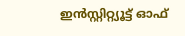ഇന്‍സ്റ്റിറ്റ്യൂട്ട് ഓഫ്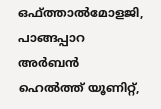ഒഫ്ത്താല്‍മോളജി, പാങ്ങപ്പാറ അര്‍ബന്‍ ഹെല്‍ത്ത് യൂണിറ്റ്,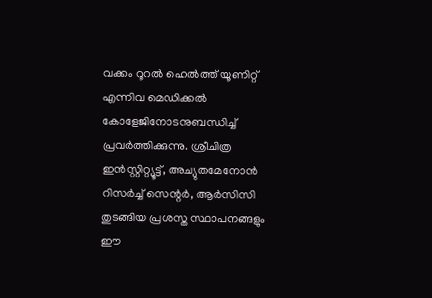വക്കം റൂറല്‍ ഹെല്‍ത്ത് യൂണിറ്റ് എന്നിവ മെഡിക്കല്‍ കോളേജിനോടനുബന്ധിച്ച് പ്രവര്‍ത്തിക്കുന്നു. ശ്രീചിത്ര ഇന്‍സ്റ്റിറ്റ്യൂട്ട്, അച്യുതമേനോന്‍ റിസര്‍ച്ച് സെന്റര്‍, ആര്‍സിസി തുടങ്ങിയ പ്രശസ്ത സ്ഥാപനങ്ങളും ഈ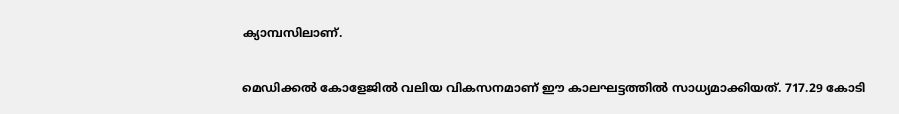ക്യാമ്പസിലാണ്.

മെഡിക്കല്‍ കോളേജില്‍ വലിയ വികസനമാണ് ഈ കാലഘട്ടത്തില്‍ സാധ്യമാക്കിയത്. 717.29 കോടി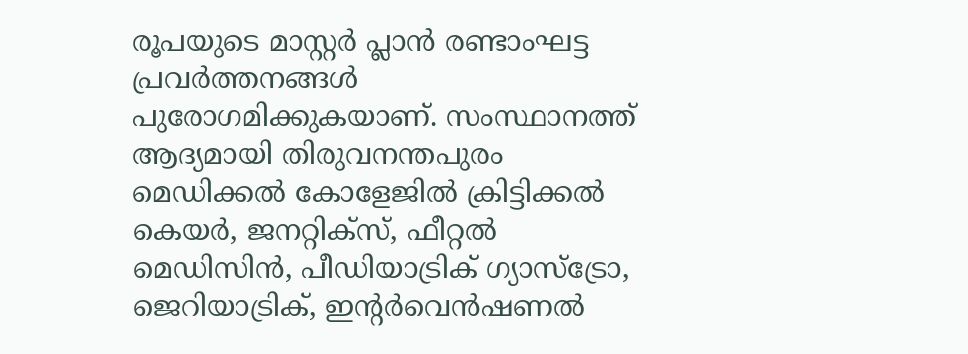രൂപയുടെ മാസ്റ്റര്‍ പ്ലാന്‍ രണ്ടാംഘട്ട പ്രവര്‍ത്തനങ്ങള്‍ പുരോഗമിക്കുകയാണ്. സംസ്ഥാനത്ത് ആദ്യമായി തിരുവനന്തപുരം മെഡിക്കല്‍ കോളേജില്‍ ക്രിട്ടിക്കല്‍ കെയര്‍, ജനറ്റിക്‌സ്, ഫീറ്റല്‍ മെഡിസിന്‍, പീഡിയാട്രിക് ഗ്യാസ്ട്രോ, ജെറിയാട്രിക്, ഇന്റര്‍വെന്‍ഷണല്‍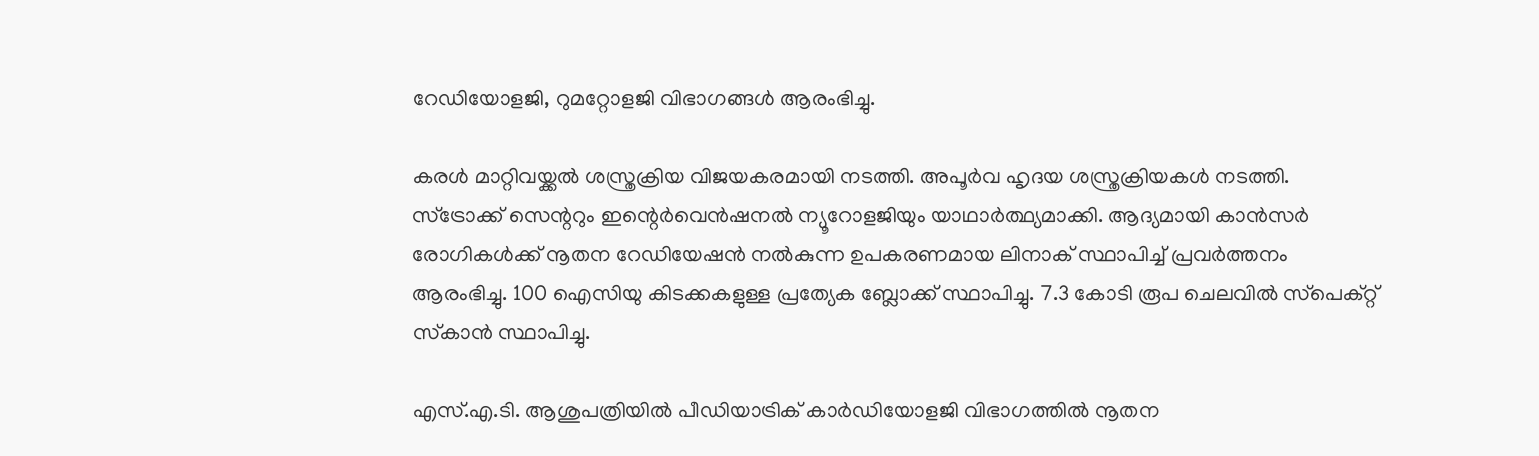റേഡിയോളജി, റുമറ്റോളജി വിഭാഗങ്ങള്‍ ആരംഭിച്ചു.

കരള്‍ മാറ്റിവയ്ക്കല്‍ ശസ്ത്രക്രിയ വിജയകരമായി നടത്തി. അപൂര്‍വ ഹൃദയ ശസ്ത്രക്രിയകള്‍ നടത്തി. സ്‌ട്രോക്ക് സെന്ററും ഇന്റെര്‍വെന്‍ഷനല്‍ ന്യൂറോളജിയും യാഥാര്‍ത്ഥ്യമാക്കി. ആദ്യമായി കാന്‍സര്‍ രോഗികള്‍ക്ക് നൂതന റേഡിയേഷന്‍ നല്‍കുന്ന ഉപകരണമായ ലിനാക് സ്ഥാപിച്ച് പ്രവര്‍ത്തനം ആരംഭിച്ചു. 100 ഐസിയു കിടക്കകളുള്ള പ്രത്യേക ബ്ലോക്ക് സ്ഥാപിച്ചു. 7.3 കോടി രൂപ ചെലവില്‍ സ്‌പെക്റ്റ് സ്‌കാന്‍ സ്ഥാപിച്ചു.

എസ്.എ.ടി. ആശുപത്രിയില്‍ പീഡിയാട്രിക് കാര്‍ഡിയോളജി വിഭാഗത്തില്‍ നൂതന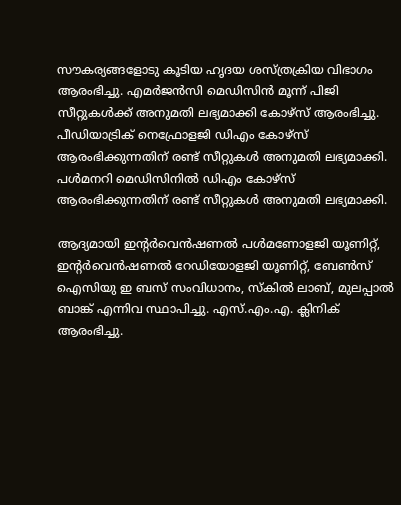സൗകര്യങ്ങളോടു കൂടിയ ഹൃദയ ശസ്ത്രക്രിയ വിഭാഗം ആരംഭിച്ചു. എമര്‍ജന്‍സി മെഡിസിന്‍ മൂന്ന് പിജി സീറ്റുകള്‍ക്ക് അനുമതി ലഭ്യമാക്കി കോഴ്സ് ആരംഭിച്ചു. പീഡിയാട്രിക് നെഫ്രോളജി ഡിഎം കോഴ്‌സ് ആരംഭിക്കുന്നതിന് രണ്ട് സീറ്റുകള്‍ അനുമതി ലഭ്യമാക്കി. പള്‍മനറി മെഡിസിനില്‍ ഡിഎം കോഴ്‌സ് ആരംഭിക്കുന്നതിന് രണ്ട് സീറ്റുകള്‍ അനുമതി ലഭ്യമാക്കി.

ആദ്യമായി ഇന്റര്‍വെന്‍ഷണല്‍ പള്‍മണോളജി യൂണിറ്റ്, ഇന്റര്‍വെന്‍ഷണല്‍ റേഡിയോളജി യൂണിറ്റ്, ബേണ്‍സ് ഐസിയു ഇ ബസ് സംവിധാനം, സ്‌കില്‍ ലാബ്, മുലപ്പാല്‍ ബാങ്ക് എന്നിവ സ്ഥാപിച്ചു. എസ്.എം.എ. ക്ലിനിക് ആരംഭിച്ചു.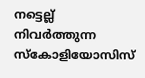നട്ടെല്ല് നിവര്‍ത്തുന്ന സ്‌കോളിയോസിസ്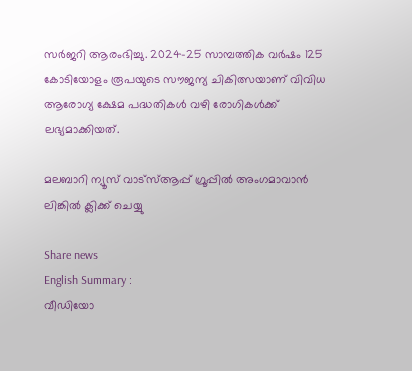സര്‍ജറി ആരംഭിച്ചു. 2024-25 സാമ്പത്തിക വര്‍ഷം 125 കോടിയോളം രൂപയുടെ സൗജന്യ ചികിത്സയാണ് വിവിധ ആരോഗ്യ ക്ഷേമ പദ്ധതികള്‍ വഴി രോഗികള്‍ക്ക് ലഭ്യമാക്കിയത്.

മലബാറി ന്യൂസ് വാട്‌സ്ആപ്പ് ഗ്രൂപ്പില്‍ അംഗമാവാന്‍ ലിങ്കില്‍ ക്ലിക്ക് ചെയ്യു

Share news
English Summary :
വീഡിയോ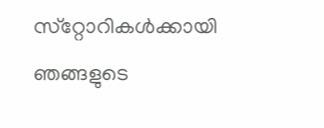സ്‌റ്റോറികള്‍ക്കായി ഞങ്ങളുടെ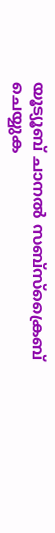യൂട്യൂബ് ചാനല്‍ സബ്‌സ്‌ക്രൈബ് ചെയ്യുക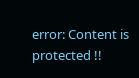error: Content is protected !!